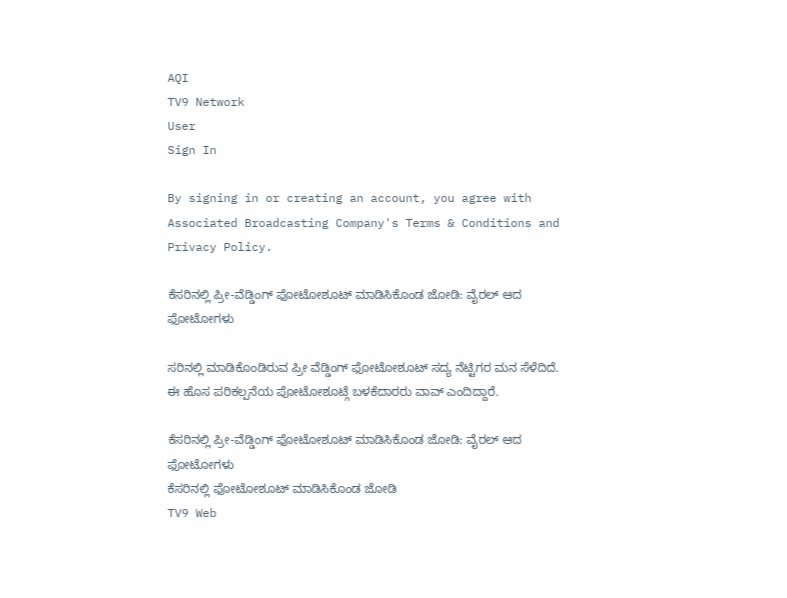AQI
TV9 Network
User
Sign In

By signing in or creating an account, you agree with Associated Broadcasting Company's Terms & Conditions and Privacy Policy.

ಕೆಸರಿನಲ್ಲಿ ಪ್ರೀ-ವೆಡ್ಡಿಂಗ್ ಫೋಟೋಶೂಟ್ ಮಾಡಿಸಿಕೊಂಡ ಜೋಡಿ: ವೈರಲ್ ಆದ ಫೋಟೋಗಳು

ಸರಿನಲ್ಲಿ ಮಾಡಿಕೊಂಡಿರುವ ಪ್ರೀ ವೆಡ್ಡಿಂಗ್ ಫೋಟೋಶೂಟ್ ಸದ್ಯ ನೆಟ್ಟಿಗರ ಮನ ಸೆಳೆದಿದೆ. ಈ ಹೊಸ ಪರಿಕಲ್ಪನೆಯ ಪೋಟೋಶೂಟ್ಗೆ ಬಳಕೆದಾರರು ವಾವ್ ಎಂದಿದ್ದಾರೆ.

ಕೆಸರಿನಲ್ಲಿ ಪ್ರೀ-ವೆಡ್ಡಿಂಗ್ ಫೋಟೋಶೂಟ್ ಮಾಡಿಸಿಕೊಂಡ ಜೋಡಿ: ವೈರಲ್ ಆದ ಫೋಟೋಗಳು
ಕೆಸರಿನಲ್ಲಿ ಫೋಟೋಶೂಟ್ ಮಾಡಿಸಿಕೊಂಡ ಜೋಡಿ
TV9 Web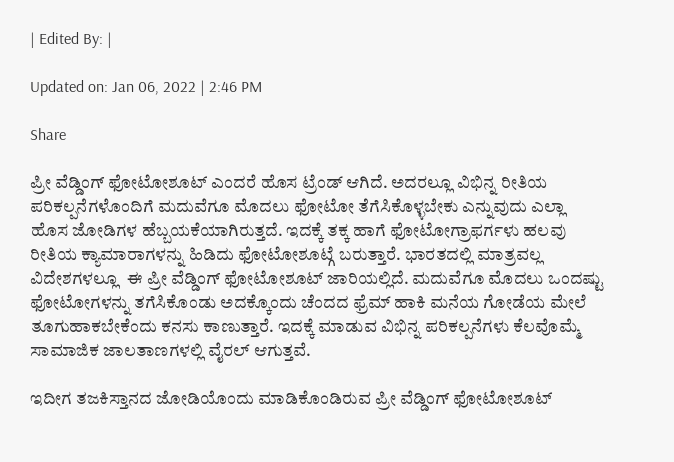| Edited By: |

Updated on: Jan 06, 2022 | 2:46 PM

Share

ಪ್ರೀ ವೆಡ್ಡಿಂಗ್ ಫೋಟೋಶೂಟ್ ಎಂದರೆ ಹೊಸ ಟ್ರೆಂಡ್ ಆಗಿದೆ. ಅದರಲ್ಲೂ ವಿಭಿನ್ನ ರೀತಿಯ ಪರಿಕಲ್ಪನೆಗಳೊಂದಿಗೆ ಮದುವೆಗೂ ಮೊದಲು ಫೋಟೋ ತೆಗೆಸಿಕೊಳ್ಳಬೇಕು ಎನ್ನುವುದು ಎಲ್ಲಾ ಹೊಸ ಜೋಡಿಗಳ ಹೆಬ್ಬಯಕೆಯಾಗಿರುತ್ತದೆ. ಇದಕ್ಕೆ ತಕ್ಕ ಹಾಗೆ ಫೋಟೋಗ್ರಾಫರ್ಗಳು ಹಲವು ರೀತಿಯ ಕ್ಯಾಮಾರಾಗಳನ್ನು ಹಿಡಿದು ಫೋಟೋಶೂಟ್ಗೆ ಬರುತ್ತಾರೆ. ಭಾರತದಲ್ಲಿ ಮಾತ್ರವಲ್ಲ ವಿದೇಶಗಳಲ್ಲೂ  ಈ ಪ್ರೀ ವೆಡ್ಡಿಂಗ್ ಫೋಟೋಶೂಟ್ ಜಾರಿಯಲ್ಲಿದೆ. ಮದುವೆಗೂ ಮೊದಲು ಒಂದಷ್ಟು ಫೋಟೋಗಳನ್ನು ತಗೆಸಿಕೊಂಡು ಅದಕ್ಕೊಂದು ಚೆಂದದ ಫ್ರೆಮ್ ಹಾಕಿ ಮನೆಯ ಗೋಡೆಯ ಮೇಲೆ ತೂಗುಹಾಕಬೇಕೆಂದು ಕನಸು ಕಾಣುತ್ತಾರೆ. ಇದಕ್ಕೆ ಮಾಡುವ ವಿಭಿನ್ನ ಪರಿಕಲ್ಪನೆಗಳು ಕೆಲವೊಮ್ಮೆ ಸಾಮಾಜಿಕ ಜಾಲತಾಣಗಳಲ್ಲಿ ವೈರಲ್ ಆಗುತ್ತವೆ.

ಇದೀಗ ತಜಕಿಸ್ತಾನದ ಜೋಡಿಯೊಂದು ಮಾಡಿಕೊಂಡಿರುವ ಪ್ರೀ ವೆಡ್ಡಿಂಗ್ ಫೋಟೋಶೂಟ್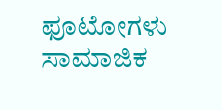ಫೂಟೋಗಳು ಸಾಮಾಜಿಕ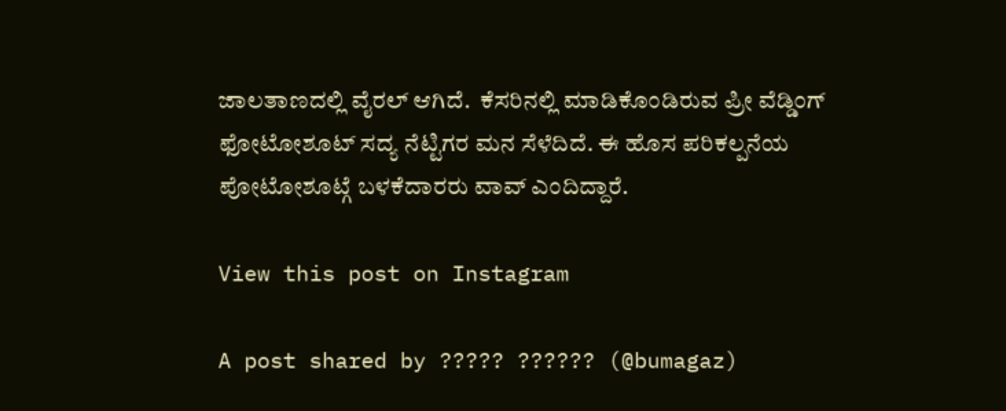ಜಾಲತಾಣದಲ್ಲಿ ವೈರಲ್ ಆಗಿದೆ.  ಕೆಸರಿನಲ್ಲಿ ಮಾಡಿಕೊಂಡಿರುವ ಪ್ರೀ ವೆಡ್ಡಿಂಗ್  ಫೋಟೋಶೂಟ್ ಸದ್ಯ ನೆಟ್ಟಿಗರ ಮನ ಸೆಳೆದಿದೆ. ಈ ಹೊಸ ಪರಿಕಲ್ಪನೆಯ ಪೋಟೋಶೂಟ್ಗೆ ಬಳಕೆದಾರರು ವಾವ್ ಎಂದಿದ್ದಾರೆ.

View this post on Instagram

A post shared by ????? ?????? (@bumagaz)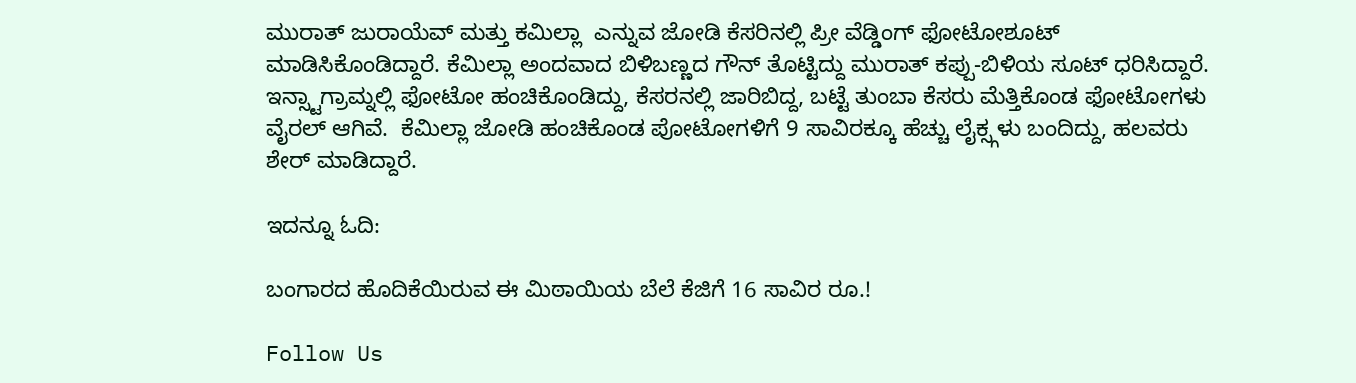ಮುರಾತ್ ಜುರಾಯೆವ್ ಮತ್ತು ಕಮಿಲ್ಲಾ  ಎನ್ನುವ ಜೋಡಿ ಕೆಸರಿನಲ್ಲಿ ಪ್ರೀ ವೆಡ್ಡಿಂಗ್ ಫೋಟೋಶೂಟ್ ಮಾಡಿಸಿಕೊಂಡಿದ್ದಾರೆ. ಕೆಮಿಲ್ಲಾ ಅಂದವಾದ ಬಿಳಿಬಣ್ಣದ ಗೌನ್ ತೊಟ್ಟಿದ್ದು ಮುರಾತ್ ಕಪ್ಪು-ಬಿಳಿಯ ಸೂಟ್ ಧರಿಸಿದ್ದಾರೆ. ಇನ್ಸ್ಟಾಗ್ರಾಮ್ನಲ್ಲಿ ಫೋಟೋ ಹಂಚಿಕೊಂಡಿದ್ದು, ಕೆಸರನಲ್ಲಿ ಜಾರಿಬಿದ್ದ, ಬಟ್ಟೆ ತುಂಬಾ ಕೆಸರು ಮೆತ್ತಿಕೊಂಡ ಫೋಟೋಗಳು ವೈರಲ್ ಆಗಿವೆ.  ಕೆಮಿಲ್ಲಾ ಜೋಡಿ ಹಂಚಿಕೊಂಡ ಪೋಟೋಗಳಿಗೆ 9 ಸಾವಿರಕ್ಕೂ ಹೆಚ್ಚು ಲೈಕ್ಸ್ಗಳು ಬಂದಿದ್ದು, ಹಲವರು ಶೇರ್ ಮಾಡಿದ್ದಾರೆ.

ಇದನ್ನೂ ಓದಿ:

ಬಂಗಾರದ ಹೊದಿಕೆಯಿರುವ ಈ ಮಿಠಾಯಿಯ ಬೆಲೆ ಕೆಜಿಗೆ 16 ಸಾವಿರ ರೂ.!

Follow Us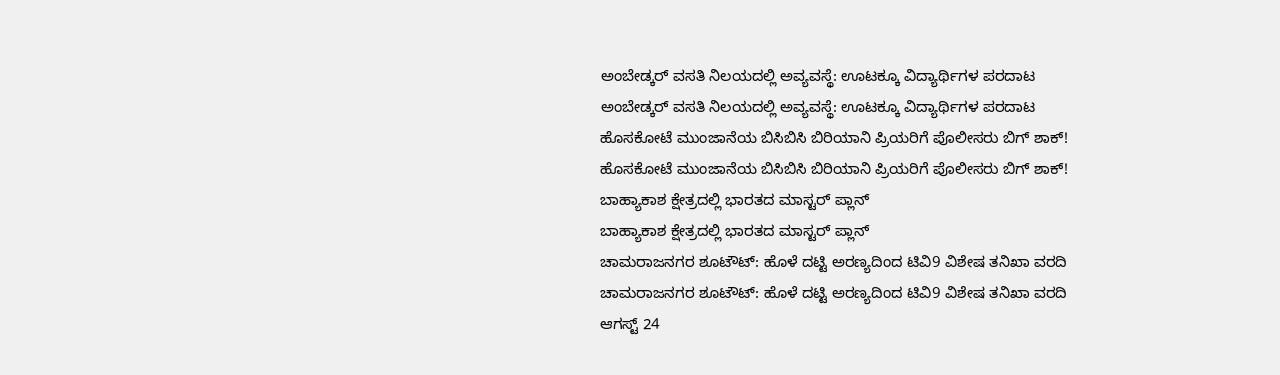ಅಂಬೇಡ್ಕರ್ ವಸತಿ ನಿಲಯದಲ್ಲಿ ಅವ್ಯವಸ್ಥೆ: ಊಟಕ್ಕೂ ವಿದ್ಯಾರ್ಥಿಗಳ ಪರದಾಟ
ಅಂಬೇಡ್ಕರ್ ವಸತಿ ನಿಲಯದಲ್ಲಿ ಅವ್ಯವಸ್ಥೆ: ಊಟಕ್ಕೂ ವಿದ್ಯಾರ್ಥಿಗಳ ಪರದಾಟ
ಹೊಸಕೋಟೆ ಮುಂಜಾನೆಯ ಬಿಸಿಬಿಸಿ ಬಿರಿಯಾನಿ ಪ್ರಿಯರಿಗೆ ಪೊಲೀಸರು ಬಿಗ್ ಶಾಕ್!
ಹೊಸಕೋಟೆ ಮುಂಜಾನೆಯ ಬಿಸಿಬಿಸಿ ಬಿರಿಯಾನಿ ಪ್ರಿಯರಿಗೆ ಪೊಲೀಸರು ಬಿಗ್ ಶಾಕ್!
ಬಾಹ್ಯಾಕಾಶ ಕ್ಷೇತ್ರದಲ್ಲಿ ಭಾರತದ ಮಾಸ್ಟರ್ ಪ್ಲಾನ್
ಬಾಹ್ಯಾಕಾಶ ಕ್ಷೇತ್ರದಲ್ಲಿ ಭಾರತದ ಮಾಸ್ಟರ್ ಪ್ಲಾನ್
ಚಾಮರಾಜನಗರ ಶೂಟೌಟ್: ಹೊಳೆ ದಟ್ಟಿ ಅರಣ್ಯದಿಂದ ಟಿವಿ9 ವಿಶೇಷ ತನಿಖಾ ವರದಿ
ಚಾಮರಾಜನಗರ ಶೂಟೌಟ್: ಹೊಳೆ ದಟ್ಟಿ ಅರಣ್ಯದಿಂದ ಟಿವಿ9 ವಿಶೇಷ ತನಿಖಾ ವರದಿ
ಆಗಸ್ಟ್ 24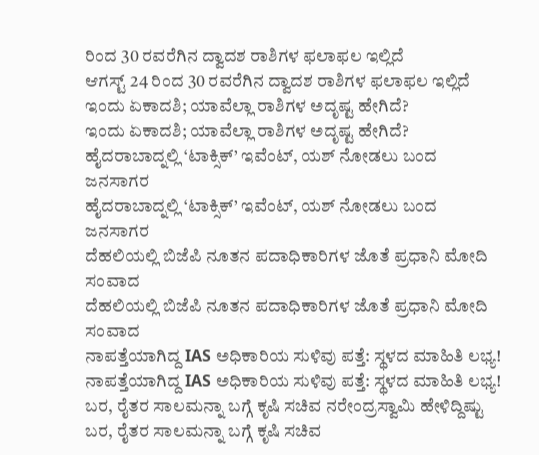ರಿಂದ 30 ರವರೆಗಿನ ದ್ವಾದಶ ರಾಶಿಗಳ ಫಲಾಫಲ ಇಲ್ಲಿದೆ
ಆಗಸ್ಟ್ 24 ರಿಂದ 30 ರವರೆಗಿನ ದ್ವಾದಶ ರಾಶಿಗಳ ಫಲಾಫಲ ಇಲ್ಲಿದೆ
ಇಂದು ಏಕಾದಶಿ; ಯಾವೆಲ್ಲಾ ರಾಶಿಗಳ ಅದೃಷ್ಟ ಹೇಗಿದೆ?
ಇಂದು ಏಕಾದಶಿ; ಯಾವೆಲ್ಲಾ ರಾಶಿಗಳ ಅದೃಷ್ಟ ಹೇಗಿದೆ?
ಹೈದರಾಬಾದ್ನಲ್ಲಿ ‘ಟಾಕ್ಸಿಕ್’ ಇವೆಂಟ್, ಯಶ್ ನೋಡಲು ಬಂದ ಜನಸಾಗರ
ಹೈದರಾಬಾದ್ನಲ್ಲಿ ‘ಟಾಕ್ಸಿಕ್’ ಇವೆಂಟ್, ಯಶ್ ನೋಡಲು ಬಂದ ಜನಸಾಗರ
ದೆಹಲಿಯಲ್ಲಿ ಬಿಜೆಪಿ ನೂತನ ಪದಾಧಿಕಾರಿಗಳ ಜೊತೆ ಪ್ರಧಾನಿ ಮೋದಿ ಸಂವಾದ
ದೆಹಲಿಯಲ್ಲಿ ಬಿಜೆಪಿ ನೂತನ ಪದಾಧಿಕಾರಿಗಳ ಜೊತೆ ಪ್ರಧಾನಿ ಮೋದಿ ಸಂವಾದ
ನಾಪತ್ತೆಯಾಗಿದ್ದ IAS ಅಧಿಕಾರಿಯ ಸುಳಿವು ಪತ್ತೆ: ಸ್ಥಳದ ಮಾಹಿತಿ ಲಭ್ಯ!
ನಾಪತ್ತೆಯಾಗಿದ್ದ IAS ಅಧಿಕಾರಿಯ ಸುಳಿವು ಪತ್ತೆ: ಸ್ಥಳದ ಮಾಹಿತಿ ಲಭ್ಯ!
ಬರ, ರೈತರ ಸಾಲಮನ್ನಾ ಬಗ್ಗೆ ಕೃಷಿ ಸಚಿವ ನರೇಂದ್ರಸ್ವಾಮಿ ಹೇಳಿದ್ದಿಷ್ಟು
ಬರ, ರೈತರ ಸಾಲಮನ್ನಾ ಬಗ್ಗೆ ಕೃಷಿ ಸಚಿವ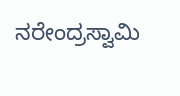ನರೇಂದ್ರಸ್ವಾಮಿ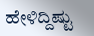ಹೇಳಿದ್ದಿಷ್ಟು